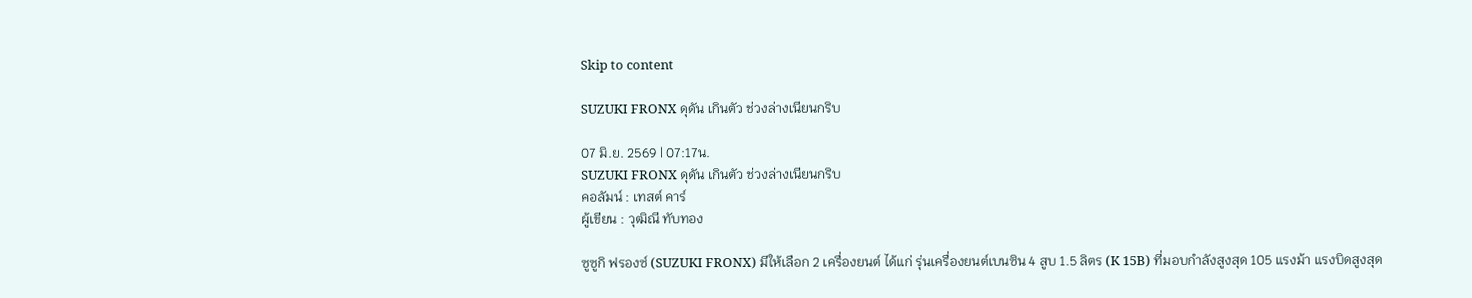Skip to content

SUZUKI FRONX ดุดัน เกินตัว ช่วงล่างเนียนกริบ

07 มิ.ย. 2569 | 07:17น.
SUZUKI FRONX ดุดัน เกินตัว ช่วงล่างเนียนกริบ
คอลัมน์ : เทสต์ คาร์
ผู้เขียน : วุฒิณี ทับทอง

ซูซูกิ ฟรองซ์ (SUZUKI FRONX) มีให้เลือก 2 เครื่องยนต์ ได้แก่ รุ่นเครื่องยนต์เบนซิน 4 สูบ 1.5 ลิตร (K 15B) ที่มอบกำลังสูงสุด 105 แรงม้า แรงบิดสูงสุด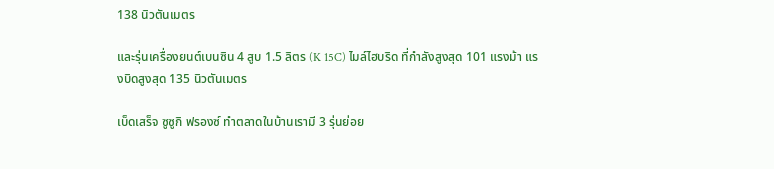138 นิวตันเมตร

และรุ่นเครื่องยนต์เบนซิน 4 สูบ 1.5 ลิตร (K 15C) ไมล์ไฮบริด ที่กำลังสูงสุด 101 แรงม้า แรงบิดสูงสุด 135 นิวตันเมตร

เบ็ดเสร็จ ซูซูกิ ฟรองซ์ ทำตลาดในบ้านเรามี 3 รุ่นย่อย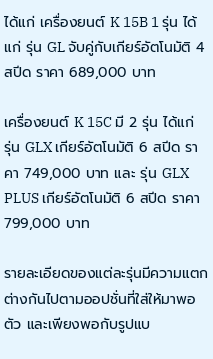ได้แก่ เครื่องยนต์ K 15B 1 รุ่น ได้แก่ รุ่น GL จับคู่กับเกียร์อัตโนมัติ 4 สปีด ราคา 689,000 บาท

เครื่องยนต์ K 15C มี 2 รุ่น ได้แก่ รุ่น GLX เกียร์อัตโนมัติ 6 สปีด ราคา 749,000 บาท และ รุ่น GLX PLUS เกียร์อัตโนมัติ 6 สปีด ราคา 799,000 บาท

รายละเอียดของแต่ละรุ่นมีความแตกต่างกันไปตามออปชั่นที่ใส่ให้มาพอตัว และเพียงพอกับรูปแบ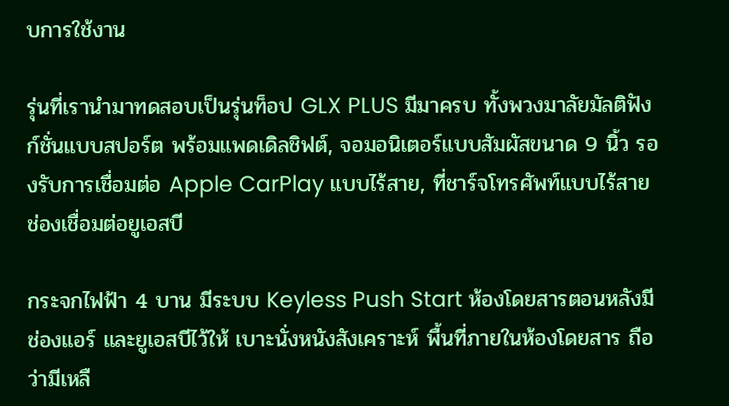บการใช้งาน

รุ่นที่เรานำมาทดสอบเป็นรุ่นท็อป GLX PLUS มีมาครบ ทั้งพวงมาลัยมัลติฟังก์ชั่นแบบสปอร์ต พร้อมแพดเดิลชิฟต์, จอมอนิเตอร์แบบสัมผัสขนาด 9 นิ้ว รองรับการเชื่อมต่อ Apple CarPlay แบบไร้สาย, ที่ชาร์จโทรศัพท์แบบไร้สาย ช่องเชื่อมต่อยูเอสบี

กระจกไฟฟ้า 4 บาน มีระบบ Keyless Push Start ห้องโดยสารตอนหลังมีช่องแอร์ และยูเอสบีไว้ให้ เบาะนั่งหนังสังเคราะห์ พื้นที่ภายในห้องโดยสาร ถือว่ามีเหลื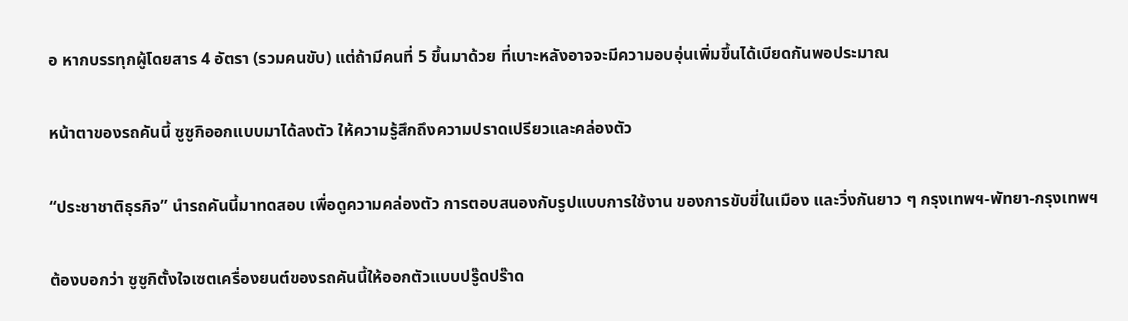อ หากบรรทุกผู้โดยสาร 4 อัตรา (รวมคนขับ) แต่ถ้ามีคนที่ 5 ขึ้นมาด้วย ที่เบาะหลังอาจจะมีความอบอุ่นเพิ่มขึ้นได้เบียดกันพอประมาณ

หน้าตาของรถคันนี้ ซูซูกิออกแบบมาได้ลงตัว ให้ความรู้สึกถึงความปราดเปรียวและคล่องตัว

“ประชาชาติธุรกิจ” นำรถคันนี้มาทดสอบ เพื่อดูความคล่องตัว การตอบสนองกับรูปแบบการใช้งาน ของการขับขี่ในเมือง และวิ่งกันยาว ๆ กรุงเทพฯ-พัทยา-กรุงเทพฯ

ต้องบอกว่า ซูซูกิตั้งใจเซตเครื่องยนต์ของรถคันนี้ให้ออกตัวแบบปรู๊ดปร๊าด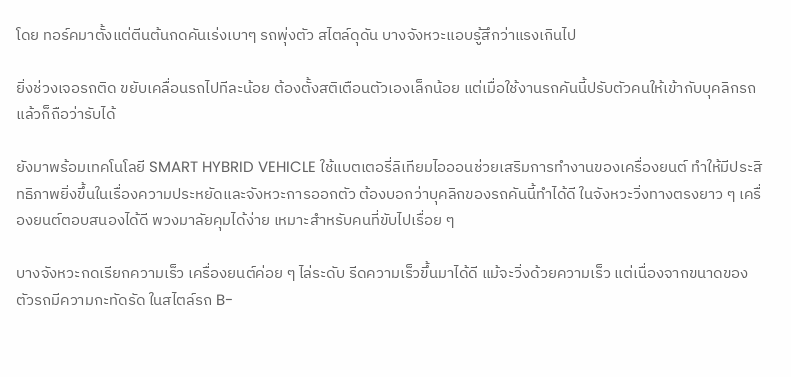โดย ทอร์คมาตั้งแต่ตีนต้นกดคันเร่งเบาๆ รถพุ่งตัว สไตล์ดุดัน บางจังหวะแอบรู้สึกว่าแรงเกินไป

ยิ่งช่วงเจอรถติด ขยับเคลื่อนรถไปทีละน้อย ต้องตั้งสติเตือนตัวเองเล็กน้อย แต่เมื่อใช้งานรถคันนี้ปรับตัวคนให้เข้ากับบุคลิกรถแล้วก็ถือว่ารับได้

ยังมาพร้อมเทคโนโลยี SMART HYBRID VEHICLE ใช้แบตเตอรี่ลิเทียมไอออนช่วยเสริมการทำงานของเครื่องยนต์ ทำให้มีประสิทธิภาพยิ่งขึ้นในเรื่องความประหยัดและจังหวะการออกตัว ต้องบอกว่าบุคลิกของรถคันนี้ทำได้ดี ในจังหวะวิ่งทางตรงยาว ๆ เครื่องยนต์ตอบสนองได้ดี พวงมาลัยคุมได้ง่าย เหมาะสำหรับคนที่ขับไปเรื่อย ๆ

บางจังหวะกดเรียกความเร็ว เครื่องยนต์ค่อย ๆ ไล่ระดับ รีดความเร็วขึ้นมาได้ดี แม้จะวิ่งด้วยความเร็ว แต่เนื่องจากขนาดของตัวรถมีความกะทัดรัด ในสไตล์รถ B-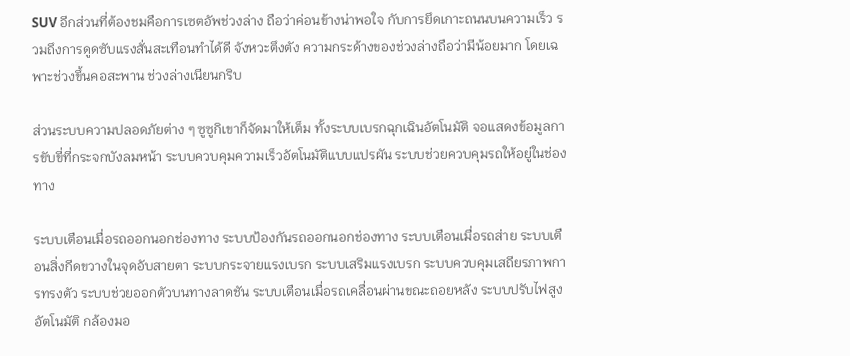SUV อีกส่วนที่ต้องชมคือการเซตอัพช่วงล่าง ถือว่าค่อนข้างน่าพอใจ กับการยึดเกาะถนนบนความเร็ว รวมถึงการดูดซับแรงสั่นสะเทือนทำได้ดี จังหวะตึงตัง ความกระด้างของช่วงล่างถือว่ามีน้อยมาก โดยเฉพาะช่วงขึ้นคอสะพาน ช่วงล่างเนียนกริบ

ส่วนระบบความปลอดภัยต่าง ๆ ซูซูกิเขาก็จัดมาให้เต็ม ทั้งระบบเบรกฉุกเฉินอัตโนมัติ จอแสดงข้อมูลการขับขี่ที่กระจกบังลมหน้า ระบบควบคุมความเร็วอัตโนมัติแบบแปรผัน ระบบช่วยควบคุมรถให้อยู่ในช่องทาง

ระบบเตือนเมื่อรถออกนอกช่องทาง ระบบป้องกันรถออกนอกช่องทาง ระบบเตือนเมื่อรถส่าย ระบบเตือนสิ่งกีดขวางในจุดอับสายตา ระบบกระจายแรงเบรก ระบบเสริมแรงเบรก ระบบควบคุมเสถียรภาพการทรงตัว ระบบช่วยออกตัวบนทางลาดชัน ระบบเตือนเมื่อรถเคลื่อนผ่านขณะถอยหลัง ระบบปรับไฟสูงอัตโนมัติ กล้องมอ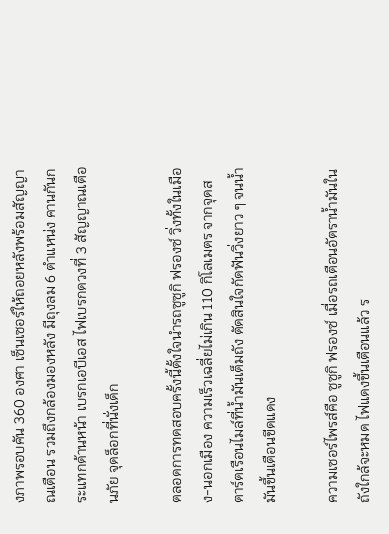งภาพรอบคัน 360 องศา เซ็นเซอร์ให้ถอยหลังพร้อมสัญญาณเตือน รวมถึงกล้องมองหลัง มีถุงลม 6 ตำแหน่ง คานกันกระแทกด้านหน้า เบรกเอบีเอส ไฟเบรกดวงที่ 3 สัญญาณเตือนภัย จุดล็อกที่นั่งเด็ก

ตลอดการทดสอบครั้งนี้ตั้งใจนำรถซูซูกิ ฟรองซ์ วิ่งทั้งในเมือง-นอกเมือง ความเร็วเฉลี่ยไม่เกิน 110 กิโลเมตร จากจุดสตาร์ตเรือนไมล์ที่น้ำมันเต็มถัง ตัดสินใจกัดฟันวิ่งยาว ๆ จนนํ้ามันขึ้นเตือนขีดแดง

ความเซอร์ไพรส์คือ ซูซูกิ ฟรองซ์ เมื่อรถเตือนอัตราน้ำมันในถังใกล้จะหมด ไฟแดงขึ้นเตือนแล้ว ร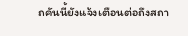ถคันนี้ยังแจ้งเตือนต่อถึงสถา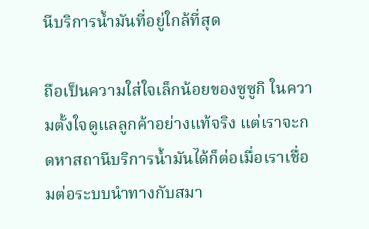นีบริการน้ำมันที่อยู่ใกล้ที่สุด

ถือเป็นความใส่ใจเล็กน้อยของซูซูกิ ในความตั้งใจดูแลลูกค้าอย่างแท้จริง แต่เราจะกดหาสถานีบริการน้ำมันได้ก็ต่อเมื่อเราเชื่อมต่อระบบนำทางกับสมา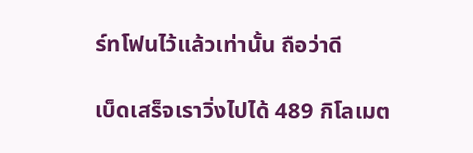ร์ทโฟนไว้แล้วเท่านั้น ถือว่าดี

เบ็ดเสร็จเราวิ่งไปได้ 489 กิโลเมต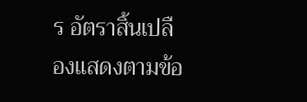ร อัตราสิ้นเปลืองแสดงตามข้อ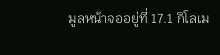มูลหน้าจออยู่ที่ 17.1 กิโลเม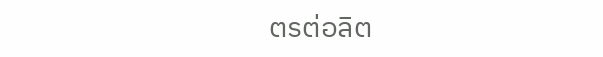ตรต่อลิต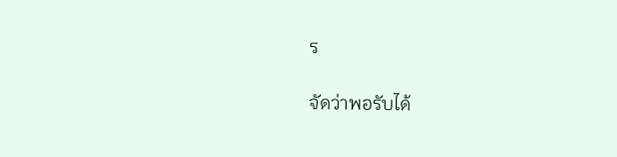ร

จัดว่าพอรับได้